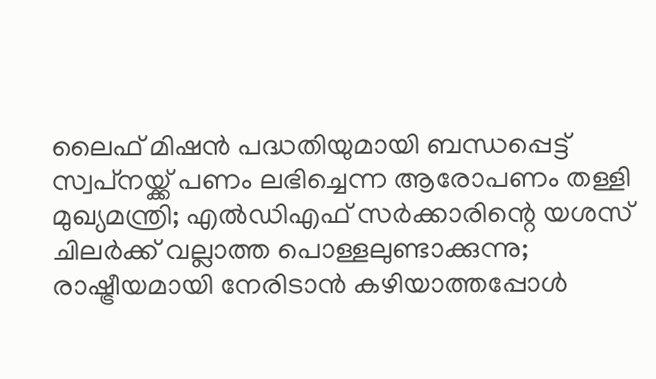ലൈഫ് മിഷന്‍ പദ്ധതിയുമായി ബന്ധപ്പെട്ട് സ്വപ്‌നയ്ക്ക് പണം ലഭിച്ചെന്ന ആരോപണം തള്ളി മുഖ്യമന്ത്രി; എല്‍ഡിഎഫ് സര്‍ക്കാരിന്റെ യശസ് ചിലര്‍ക്ക് വല്ലാത്ത പൊള്ളലുണ്ടാക്കുന്നു; രാഷ്ട്രീയമായി നേരിടാന്‍ കഴിയാത്തപ്പോള്‍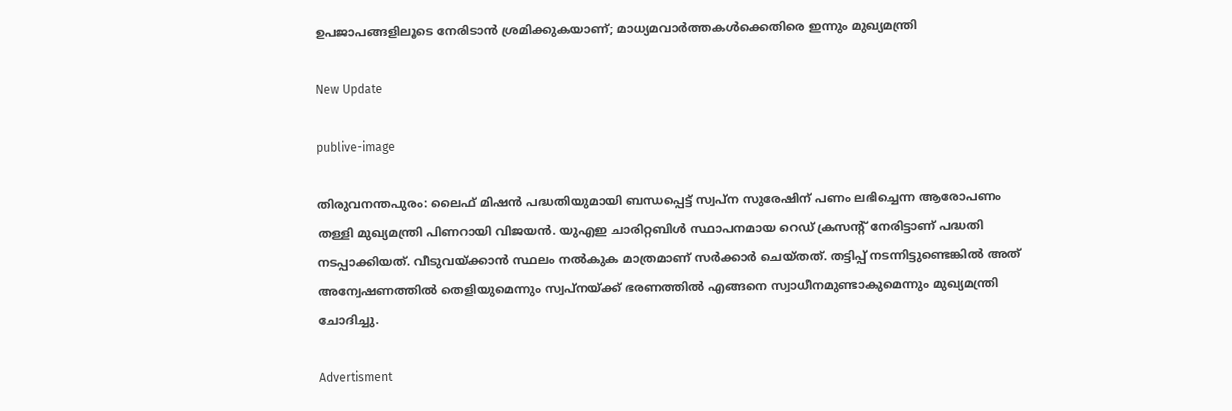ഉപജാപങ്ങളിലൂടെ നേരിടാന്‍ ശ്രമിക്കുകയാണ്; മാധ്യമവാര്‍ത്തകള്‍ക്കെതിരെ ഇന്നും മുഖ്യമന്ത്രി

New Update

publive-image

തിരുവനന്തപുരം: ലൈഫ് മിഷന്‍ പദ്ധതിയുമായി ബന്ധപ്പെട്ട് സ്വപ്‌ന സുരേഷിന് പണം ലഭിച്ചെന്ന ആരോപണം തള്ളി മുഖ്യമന്ത്രി പിണറായി വിജയന്‍. യുഎഇ ചാരിറ്റബിള്‍ സ്ഥാപനമായ റെഡ് ക്രസന്റ് നേരിട്ടാണ് പദ്ധതി നടപ്പാക്കിയത്. വീടുവയ്ക്കാന്‍ സ്ഥലം നല്‍കുക മാത്രമാണ് സര്‍ക്കാര്‍ ചെയ്തത്. തട്ടിപ്പ് നടന്നിട്ടുണ്ടെങ്കില്‍ അത് അന്വേഷണത്തില്‍ തെളിയുമെന്നും സ്വപ്‌നയ്ക്ക് ഭരണത്തില്‍ എങ്ങനെ സ്വാധീനമുണ്ടാകുമെന്നും മുഖ്യമന്ത്രി ചോദിച്ചു.

Advertisment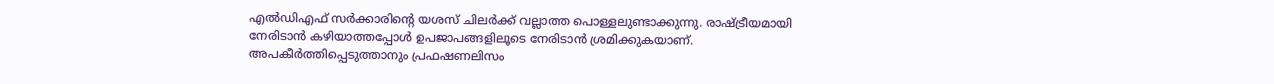എല്‍ഡിഎഫ് സര്‍ക്കാരിന്റെ യശസ് ചിലര്‍ക്ക് വല്ലാത്ത പൊള്ളലുണ്ടാക്കുന്നു. രാഷ്ട്രീയമായി നേരിടാന്‍ കഴിയാത്തപ്പോള്‍ ഉപജാപങ്ങളിലൂടെ നേരിടാന്‍ ശ്രമിക്കുകയാണ്. അപകീര്‍ത്തിപ്പെടുത്താനും പ്രഫഷണലിസം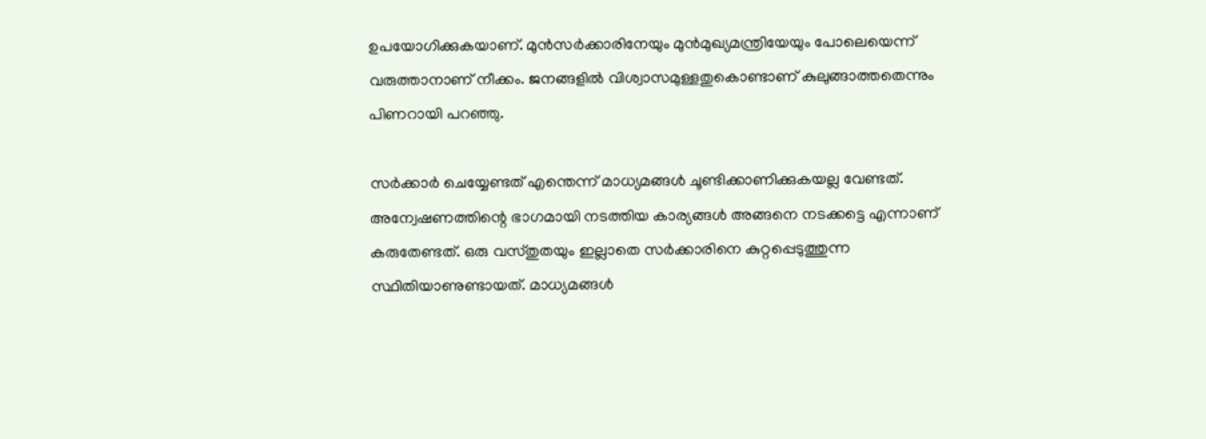ഉപയോഗിക്കുകയാണ്. മുന്‍സര്‍ക്കാരിനേയും മുന്‍മുഖ്യമന്ത്രിയേയും പോലെയെന്ന് വരുത്താനാണ് നീക്കം. ജനങ്ങളില്‍ വിശ്വാസമുള്ളതുകൊണ്ടാണ് കുലുങ്ങാത്തതെന്നും പിണറായി പറഞ്ഞു.

സര്‍ക്കാര്‍ ചെയ്യേണ്ടത് എന്തെന്ന് മാധ്യമങ്ങള്‍ ചൂണ്ടിക്കാണിക്കുകയല്ല വേണ്ടത്‌. അന്വേഷണത്തിന്റെ ഭാഗമായി നടത്തിയ കാര്യങ്ങള്‍ അങ്ങനെ നടക്കട്ടെ എന്നാണ് കരുതേണ്ടത്. ഒരു വസ്തുതയും ഇല്ലാതെ സര്‍ക്കാരിനെ കുറ്റപ്പെടുത്തുന്ന സ്ഥിതിയാണുണ്ടായത്. മാധ്യമങ്ങള്‍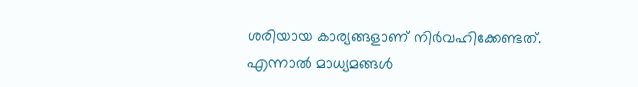ശരിയായ കാര്യങ്ങളാണ് നിര്‍വഹിക്കേണ്ടത്. എന്നാല്‍ മാധ്യമങ്ങള്‍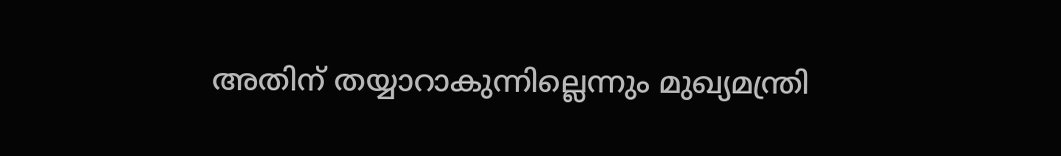അതിന് തയ്യാറാകുന്നില്ലെന്നും മുഖ്യമന്ത്രി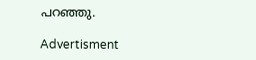പറഞ്ഞു.

Advertisment